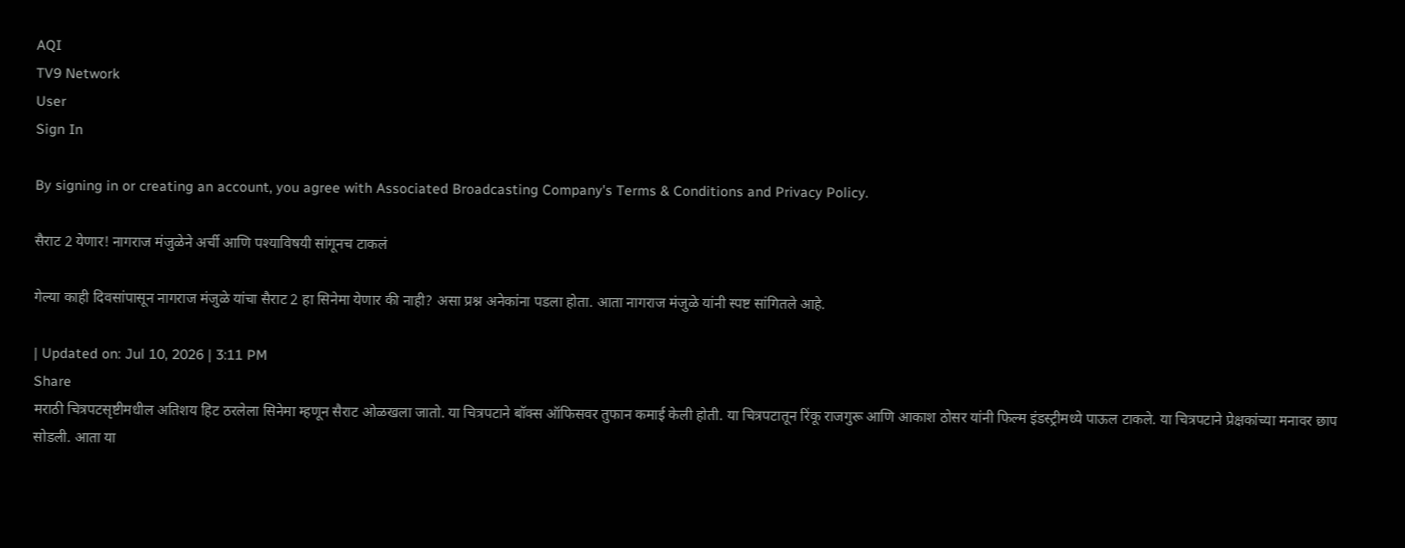AQI
TV9 Network
User
Sign In

By signing in or creating an account, you agree with Associated Broadcasting Company's Terms & Conditions and Privacy Policy.

सैराट 2 येणार! नागराज मंजुळेने अर्ची आणि पश्याविषयी सांगूनच टाकलं

गेल्या काही दिवसांपासून नागराज मंजुळे यांचा सैराट 2 हा सिनेमा येणार की नाही? असा प्रश्न अनेकांना पडला होता. आता नागराज मंजुळे यांनी स्पष्ट सांगितले आहे.

| Updated on: Jul 10, 2026 | 3:11 PM
Share
मराठी चित्रपटसृष्टीमधील अतिशय हिट ठरलेला सिनेमा म्हणून सैराट ओळखला जातो. या चित्रपटाने बॉक्स ऑफिसवर तुफान कमाई केली होती. या चित्रपटातून रिंकू राजगुरू आणि आकाश ठोसर यांनी फिल्म इंडस्ट्रीमध्ये पाऊल टाकले. या चित्रपटाने प्रेक्षकांच्या मनावर छाप सोडली. आता या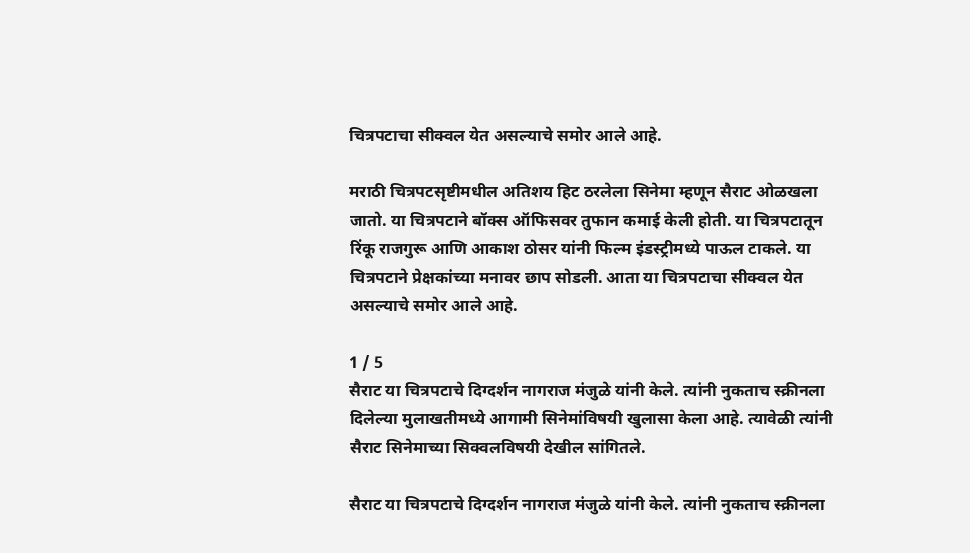चित्रपटाचा सीक्वल येत असल्याचे समोर आले आहे.

मराठी चित्रपटसृष्टीमधील अतिशय हिट ठरलेला सिनेमा म्हणून सैराट ओळखला जातो. या चित्रपटाने बॉक्स ऑफिसवर तुफान कमाई केली होती. या चित्रपटातून रिंकू राजगुरू आणि आकाश ठोसर यांनी फिल्म इंडस्ट्रीमध्ये पाऊल टाकले. या चित्रपटाने प्रेक्षकांच्या मनावर छाप सोडली. आता या चित्रपटाचा सीक्वल येत असल्याचे समोर आले आहे.

1 / 5
सैराट या चित्रपटाचे दिग्दर्शन नागराज मंजुळे यांनी केले. त्यांनी नुकताच स्क्रीनला दिलेल्या मुलाखतीमध्ये आगामी सिनेमांविषयी खुलासा केला आहे. त्यावेळी त्यांनी सैराट सिनेमाच्या सिक्वलविषयी देखील सांगितले.

सैराट या चित्रपटाचे दिग्दर्शन नागराज मंजुळे यांनी केले. त्यांनी नुकताच स्क्रीनला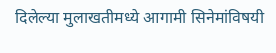दिलेल्या मुलाखतीमध्ये आगामी सिनेमांविषयी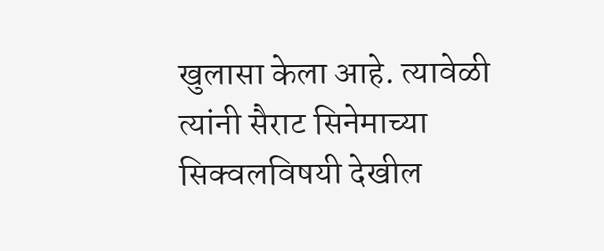खुलासा केला आहे. त्यावेळी त्यांनी सैराट सिनेमाच्या सिक्वलविषयी देखील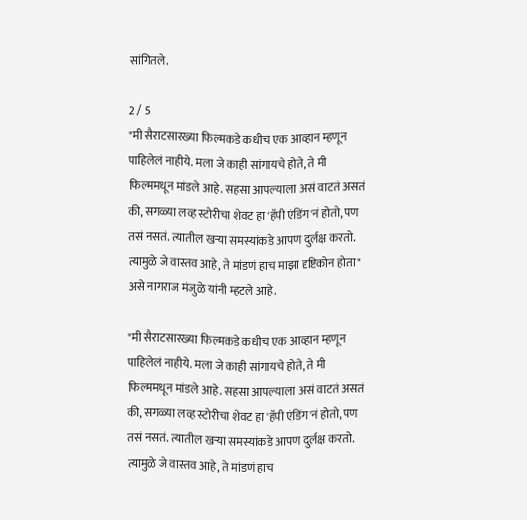सांगितले.

2 / 5
"मी सैराटसारख्या फिल्मकडे कधीच एक आव्हान म्हणून पाहिलेलं नाहीये. मला जे काही सांगायचे होते, ते मी फिल्ममधून मांडले आहे. सहसा आपल्याला असं वाटतं असतं की, सगळ्या लव्ह स्टोरीचा शेवट हा 'हॅपी एंडिंग'नं होतो, पण तसं नसतं. त्यातील खऱ्या समस्यांकडे आपण दुर्लक्ष करतो. त्यामुळे जे वास्तव आहे, ते मांडणं हाच माझा दृष्टिकोन होता" असे नागराज मंजुळे यांनी म्हटले आहे.

"मी सैराटसारख्या फिल्मकडे कधीच एक आव्हान म्हणून पाहिलेलं नाहीये. मला जे काही सांगायचे होते, ते मी फिल्ममधून मांडले आहे. सहसा आपल्याला असं वाटतं असतं की, सगळ्या लव्ह स्टोरीचा शेवट हा 'हॅपी एंडिंग'नं होतो, पण तसं नसतं. त्यातील खऱ्या समस्यांकडे आपण दुर्लक्ष करतो. त्यामुळे जे वास्तव आहे, ते मांडणं हाच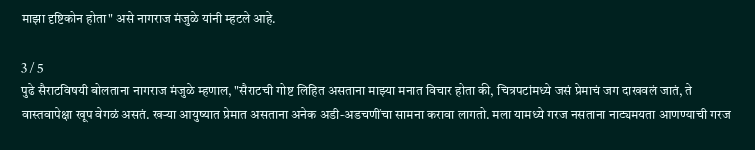माझा दृष्टिकोन होता" असे नागराज मंजुळे यांनी म्हटले आहे.

3 / 5
पुढे सैराटविषयी बोलताना नागराज मंजुळे म्हणाल, "सैराटची गोष्ट लिहित असताना माझ्या मनात विचार होता की, चित्रपटांमध्ये जसं प्रेमाचं जग दाखवलं जातं, ते वास्तवापेक्षा खूप वेगळं असतं. खऱ्या आयुष्यात प्रेमात असताना अनेक अडी-अडचणींचा सामना करावा लागतो. मला यामध्ये गरज नसताना नाट्यमयता आणण्याची गरज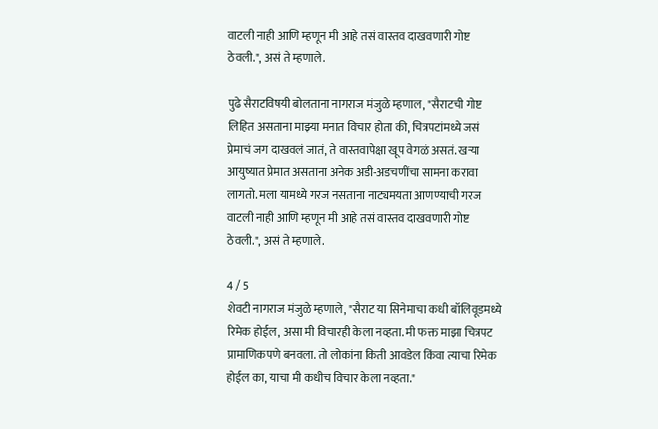वाटली नाही आणि म्हणून मी आहे तसं वास्तव दाखवणारी गोष्ट ठेवली.", असं ते म्हणाले.

पुढे सैराटविषयी बोलताना नागराज मंजुळे म्हणाल, "सैराटची गोष्ट लिहित असताना माझ्या मनात विचार होता की, चित्रपटांमध्ये जसं प्रेमाचं जग दाखवलं जातं, ते वास्तवापेक्षा खूप वेगळं असतं. खऱ्या आयुष्यात प्रेमात असताना अनेक अडी-अडचणींचा सामना करावा लागतो. मला यामध्ये गरज नसताना नाट्यमयता आणण्याची गरज वाटली नाही आणि म्हणून मी आहे तसं वास्तव दाखवणारी गोष्ट ठेवली.", असं ते म्हणाले.

4 / 5
शेवटी नागराज मंजुळे म्हणाले, "सैराट या सिनेमाचा कधी बॉलिवूडमध्ये रिमेक होईल, असा मी विचारही केला नव्हता. मी फक्त माझा चित्रपट प्रामाणिकपणे बनवला. तो लोकांना किती आवडेल किंवा त्याचा रिमेक होईल का, याचा मी कधीच विचार केला नव्हता."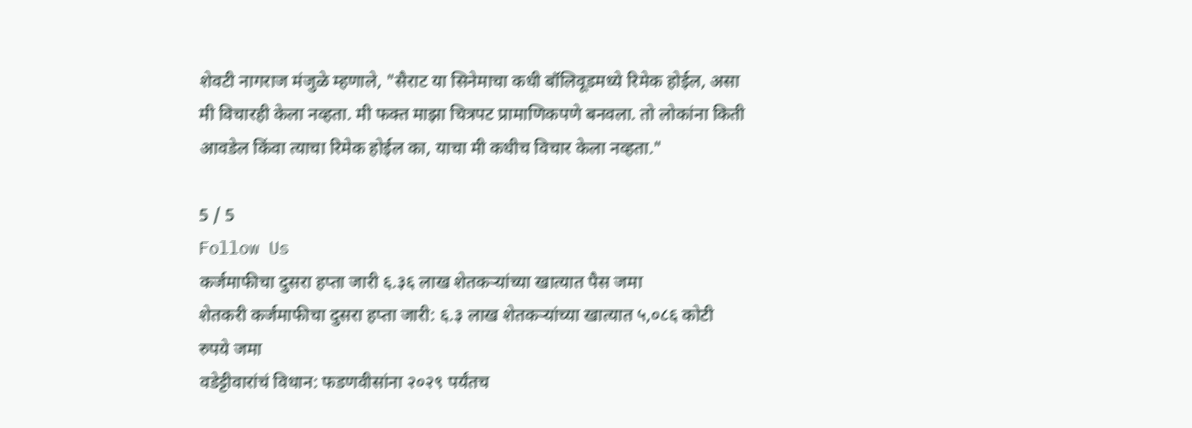शेवटी नागराज मंजुळे म्हणाले, "सैराट या सिनेमाचा कधी बॉलिवूडमध्ये रिमेक होईल, असा मी विचारही केला नव्हता. मी फक्त माझा चित्रपट प्रामाणिकपणे बनवला. तो लोकांना किती आवडेल किंवा त्याचा रिमेक होईल का, याचा मी कधीच विचार केला नव्हता."

5 / 5
Follow Us
कर्जमाफीचा दुसरा हप्ता जारी ६.३६ लाख शेतकऱ्यांच्या खात्यात पैस जमा
शेतकरी कर्जमाफीचा दुसरा हप्ता जारी: ६.३ लाख शेतकऱ्यांच्या खात्यात ५,०८६ कोटी रुपये जमा
वडेट्टीवारांचं विधान: फडणवीसांना २०२९ पर्यंतच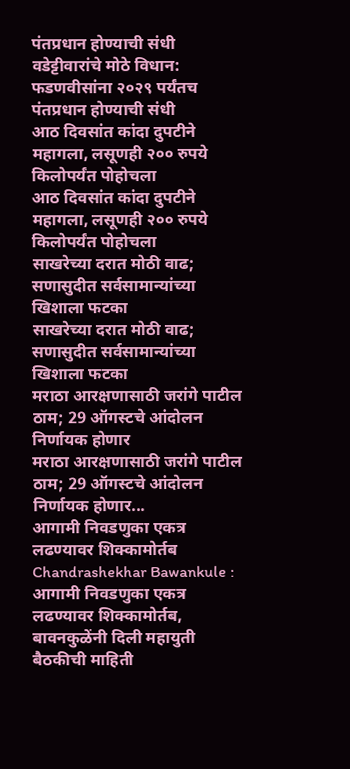पंतप्रधान होण्याची संधी
वडेट्टीवारांचे मोठे विधान: फडणवीसांना २०२९ पर्यंतच पंतप्रधान होण्याची संधी
आठ दिवसांत कांदा दुपटीने महागला, लसूणही २०० रुपये किलोपर्यंत पोहोचला
आठ दिवसांत कांदा दुपटीने महागला, लसूणही २०० रुपये किलोपर्यंत पोहोचला
साखरेच्या दरात मोठी वाढ; सणासुदीत सर्वसामान्यांच्या खिशाला फटका
साखरेच्या दरात मोठी वाढ; सणासुदीत सर्वसामान्यांच्या खिशाला फटका
मराठा आरक्षणासाठी जरांगे पाटील ठाम; 29 ऑगस्टचे आंदोलन निर्णायक होणार
मराठा आरक्षणासाठी जरांगे पाटील ठाम; 29 ऑगस्टचे आंदोलन निर्णायक होणार...
आगामी निवडणुका एकत्र लढण्यावर शिक्कामोर्तब
Chandrashekhar Bawankule : आगामी निवडणुका एकत्र लढण्यावर शिक्कामोर्तब, बावनकुळेंनी दिली महायुती बैठकीची माहिती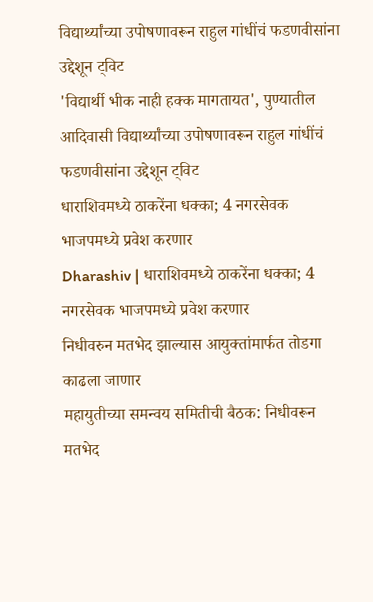विद्यार्थ्यांच्या उपोषणावरून राहुल गांधींचं फडणवीसांना उद्देशून ट्विट
'विद्यार्थी भीक नाही हक्क मागतायत', पुण्यातील आदिवासी विद्यार्थ्यांच्या उपोषणावरून राहुल गांधींचं फडणवीसांना उद्देशून ट्विट
धाराशिवमध्ये ठाकरेंना धक्का; 4 नगरसेवक भाजपमध्ये प्रवेश करणार
Dharashiv | धाराशिवमध्ये ठाकरेंना धक्का; 4 नगरसेवक भाजपमध्ये प्रवेश करणार
निधीवरुन मतभेद झाल्यास आयुक्तांमार्फत तोडगा काढला जाणार
महायुतीच्या समन्वय समितीची बैठक: निधीवरून मतभेद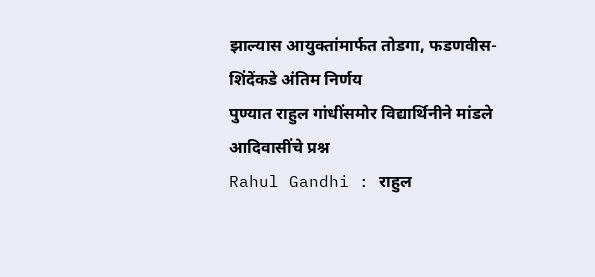झाल्यास आयुक्तांमार्फत तोडगा, फडणवीस-शिंदेंकडे अंतिम निर्णय
पुण्यात राहुल गांधींसमोर विद्यार्थिनीने मांडले आदिवासींचे प्रश्न
Rahul Gandhi : राहुल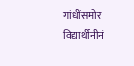गांधींसमोर विद्यार्थीनीनं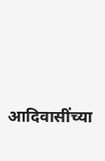आदिवासींच्या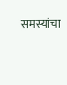समस्यांचा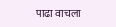पाढा वाचला